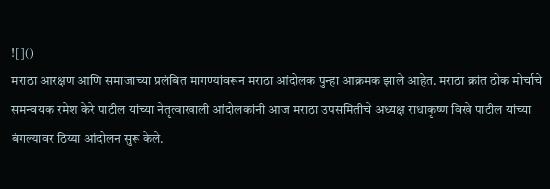![]()
मराठा आरक्षण आणि समाजाच्या प्रलंबित मागण्यांवरून मराठा आंदोलक पुन्हा आक्रमक झाले आहेत. मराठा क्रांत ठोक मोर्चाचे समन्वयक रमेश केरे पाटील यांच्या नेतृत्वाखाली आंदोलकांनी आज मराठा उपसमितीचे अध्यक्ष राधाकृष्ण विखे पाटील यांच्या बंगल्यावर ठिय्या आंदोलन सुरू केले.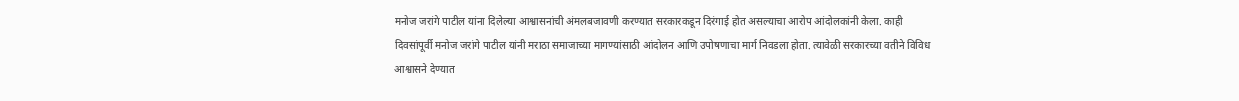मनोज जरांगे पाटील यांना दिलेल्या आश्वासनांची अंमलबजावणी करण्यात सरकारकडून दिरंगाई होत असल्याचा आरोप आंदोलकांनी केला. काही दिवसांपूर्वी मनोज जरांगे पाटील यांनी मराठा समाजाच्या मागण्यांसाठी आंदोलन आणि उपोषणाचा मार्ग निवडला होता. त्यावेळी सरकारच्या वतीने विविध आश्वासने देण्यात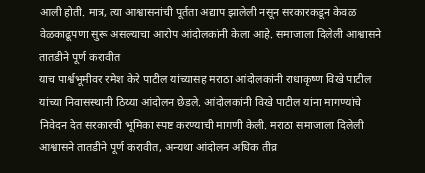आली होती. मात्र, त्या आश्वासनांची पूर्तता अद्याप झालेली नसून सरकारकडून केवळ वेळकाढूपणा सुरू असल्याचा आरोप आंदोलकांनी केला आहे. समाजाला दिलेली आश्वासने तातडीने पूर्ण करावीत
याच पार्श्वभूमीवर रमेश केरे पाटील यांच्यासह मराठा आंदोलकांनी राधाकृष्ण विखे पाटील यांच्या निवासस्थानी ठिय्या आंदोलन छेडले. आंदोलकांनी विखे पाटील यांना मागण्यांचे निवेदन देत सरकारची भूमिका स्पष्ट करण्याची मागणी केली. मराठा समाजाला दिलेली आश्वासने तातडीने पूर्ण करावीत, अन्यथा आंदोलन अधिक तीव्र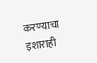करण्याचा इशाराही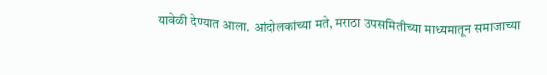यावेळी देण्यात आला. आंदोलकांच्या मते, मराठा उपसमितीच्या माध्यमातून समाजाच्या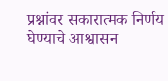प्रश्नांवर सकारात्मक निर्णय घेण्याचे आश्वासन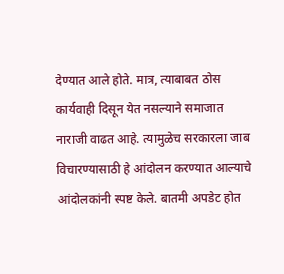देण्यात आले होते. मात्र, त्याबाबत ठोस कार्यवाही दिसून येत नसल्याने समाजात नाराजी वाढत आहे. त्यामुळेच सरकारला जाब विचारण्यासाठी हे आंदोलन करण्यात आल्याचे आंदोलकांनी स्पष्ट केले. बातमी अपडेट होत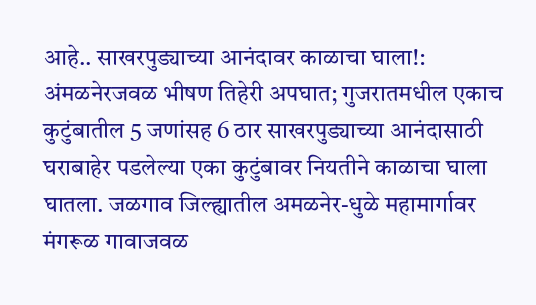आहे.. साखरपुड्याच्या आनंदावर काळाचा घाला!: अंमळनेरजवळ भीषण तिहेरी अपघात; गुजरातमधील एकाच कुटुंबातील 5 जणांसह 6 ठार साखरपुड्याच्या आनंदासाठी घराबाहेर पडलेल्या एका कुटुंबावर नियतीने काळाचा घाला घातला. जळगाव जिल्ह्यातील अमळनेर-धुळे महामार्गावर मंगरूळ गावाजवळ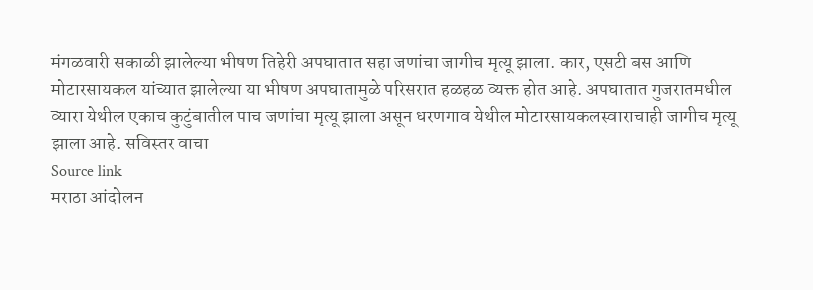मंगळवारी सकाळी झालेल्या भीषण तिहेरी अपघातात सहा जणांचा जागीच मृत्यू झाला. कार, एसटी बस आणि मोटारसायकल यांच्यात झालेल्या या भीषण अपघातामुळे परिसरात हळहळ व्यक्त होत आहे. अपघातात गुजरातमधील व्यारा येथील एकाच कुटुंबातील पाच जणांचा मृत्यू झाला असून धरणगाव येथील मोटारसायकलस्वाराचाही जागीच मृत्यू झाला आहे. सविस्तर वाचा
Source link
मराठा आंदोलन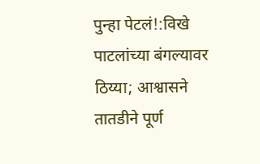पुन्हा पेटलं!:विखे पाटलांच्या बंगल्यावर ठिय्या; आश्वासने तातडीने पूर्ण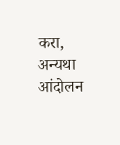करा, अन्यथा आंदोलन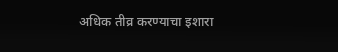अधिक तीव्र करण्याचा इशारा